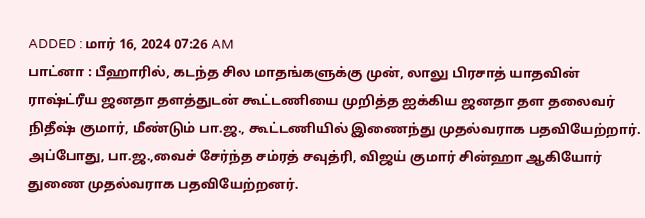ADDED : மார் 16, 2024 07:26 AM
பாட்னா : பீஹாரில், கடந்த சில மாதங்களுக்கு முன், லாலு பிரசாத் யாதவின் ராஷ்ட்ரீய ஜனதா தளத்துடன் கூட்டணியை முறித்த ஐக்கிய ஜனதா தள தலைவர் நிதீஷ் குமார், மீண்டும் பா.ஜ., கூட்டணியில் இணைந்து முதல்வராக பதவியேற்றார்.
அப்போது, பா.ஜ.,வைச் சேர்ந்த சம்ரத் சவுத்ரி, விஜய் குமார் சின்ஹா ஆகியோர் துணை முதல்வராக பதவியேற்றனர்.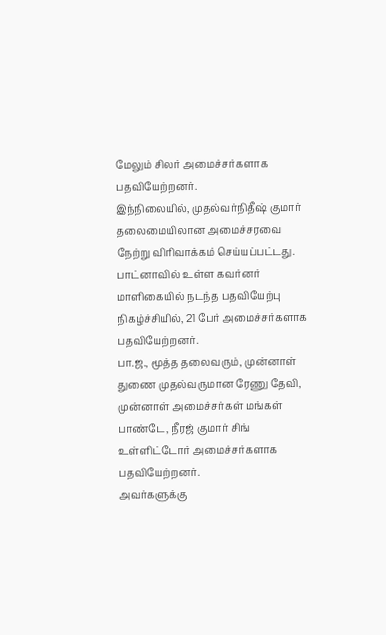மேலும் சிலர் அமைச்சர்களாக பதவியேற்றனர்.
இந்நிலையில், முதல்வர்நிதீஷ் குமார் தலைமையிலான அமைச்சரவை நேற்று விரிவாக்கம் செய்யப்பட்டது. பாட்னாவில் உள்ள கவர்னர் மாளிகையில் நடந்த பதவியேற்பு நிகழ்ச்சியில், 21 பேர் அமைச்சர்களாக பதவியேற்றனர்.
பா.ஜ., மூத்த தலைவரும், முன்னாள் துணை முதல்வருமான ரேணு தேவி, முன்னாள் அமைச்சர்கள் மங்கள் பாண்டே, நீரஜ் குமார் சிங் உள்ளிட்டோர் அமைச்சர்களாக பதவியேற்றனர்.
அவர்களுக்கு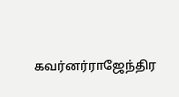கவர்னர்ராஜேந்திர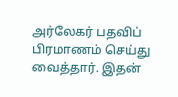அர்லேகர் பதவிப் பிரமாணம் செய்து வைத்தார். இதன்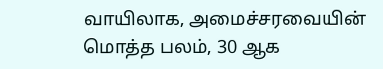வாயிலாக, அமைச்சரவையின் மொத்த பலம், 30 ஆக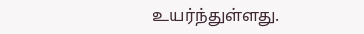உயர்ந்துள்ளது.